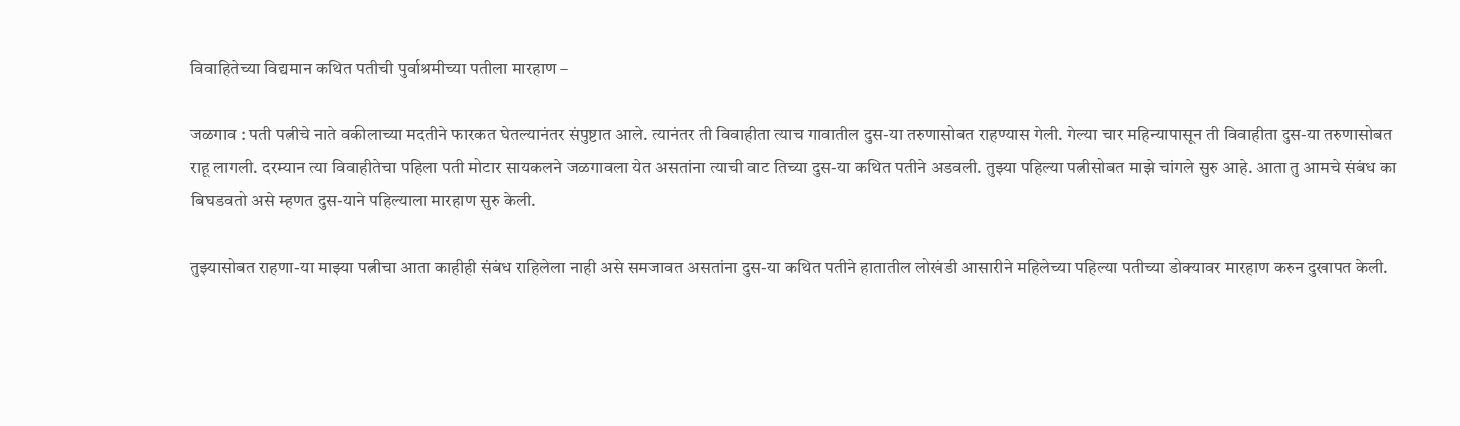विवाहितेच्या विद्यमान कथित पतीची पुर्वाश्रमीच्या पतीला मारहाण –

जळगाव : पती पत्नीचे नाते वकीलाच्या मदतीने फारकत घेतल्यानंतर संपुष्टात आले. त्यानंतर ती विवाहीता त्याच गावातील दुस-या तरुणासोबत राहण्यास गेली. गेल्या चार महिन्यापासून ती विवाहीता दुस-या तरुणासोबत राहू लागली. दरम्यान त्या विवाहीतेचा पहिला पती मोटार सायकलने जळगावला येत असतांना त्याची वाट तिच्या दुस-या कथित पतीने अडवली. तुझ्या पहिल्या पत्नीसोबत माझे चांगले सुरु आहे. आता तु आमचे संबंध का बिघडवतो असे म्हणत दुस-याने पहिल्याला मारहाण सुरु केली.

तुझ्यासोबत राहणा-या माझ्या पत्नीचा आता काहीही संबंध राहिलेला नाही असे समजावत असतांना दुस-या कथित पतीने हातातील लोखंडी आसारीने महिलेच्या पहिल्या पतीच्या डोक्यावर मारहाण करुन दुखापत केली.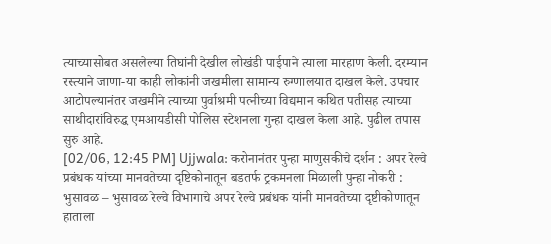त्याच्यासोबत असलेल्या तिघांनी देखील लोखंडी पाईपाने त्याला मारहाण केली. दरम्यान रस्त्याने जाणा-या काही लोकांनी जखमीला सामान्य रुग्णालयात दाखल केले. उपचार आटोपल्यानंतर जखमीने त्याच्या पुर्वाश्रमी पत्नीच्या विद्यमान कथित पतीसह त्याच्या साथीदारांविरुद्ध एमआयडीसी पोलिस स्टेशनला गुन्हा दाखल केला आहे. पुढील तपास सुरु आहे.
[02/06, 12:45 PM] Ujjwala: करोनानंतर पुन्हा माणुसकीचे दर्शन : अपर रेल्वे प्रबंधक यांच्या मानवतेच्या दृष्टिकोनातून बडतर्फ ट्रकमनला मिळाली पुन्हा नोकरी :
भुसावळ – भुसावळ रेल्वे विभागाचे अपर रेल्वे प्रबंधक यांनी मानवतेच्या दृष्टीकोणातून हाताला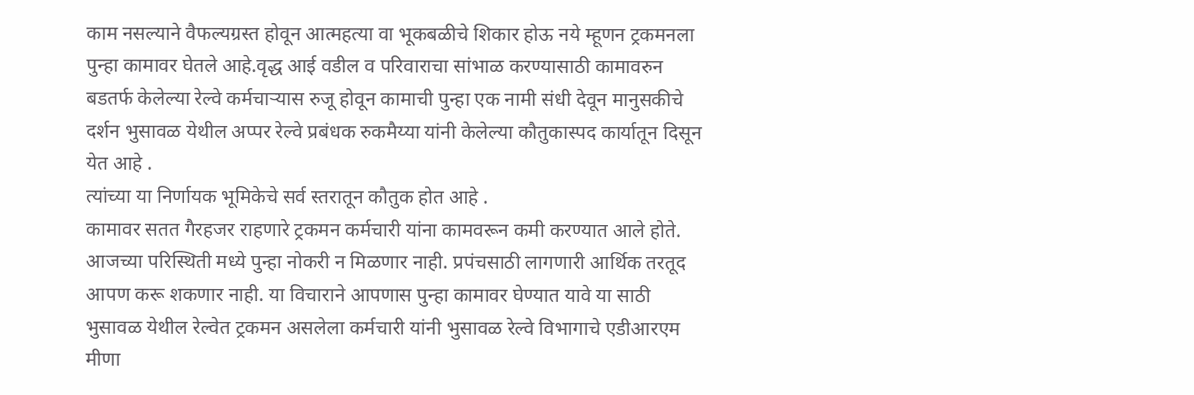काम नसल्याने वैफल्यग्रस्त होवून आत्महत्या वा भूकबळीचे शिकार होऊ नये म्हूणन ट्रकमनला पुन्हा कामावर घेतले आहे.वृद्ध आई वडील व परिवाराचा सांभाळ करण्यासाठी कामावरुन बडतर्फ केलेल्या रेल्वे कर्मचाऱ्यास रुजू होवून कामाची पुन्हा एक नामी संधी देवून मानुसकीचे दर्शन भुसावळ येथील अप्पर रेल्वे प्रबंधक रुकमैय्या यांनी केलेल्या कौतुकास्पद कार्यातून दिसून येत आहे .
त्यांच्या या निर्णायक भूमिकेचे सर्व स्तरातून कौतुक होत आहे .
कामावर सतत गैरहजर राहणारे ट्रकमन कर्मचारी यांना कामवरून कमी करण्यात आले होते. आजच्या परिस्थिती मध्ये पुन्हा नोकरी न मिळणार नाही. प्रपंचसाठी लागणारी आर्थिक तरतूद आपण करू शकणार नाही. या विचाराने आपणास पुन्हा कामावर घेण्यात यावे या साठी भुसावळ येथील रेल्वेत ट्रकमन असलेला कर्मचारी यांनी भुसावळ रेल्वे विभागाचे एडीआरएम मीणा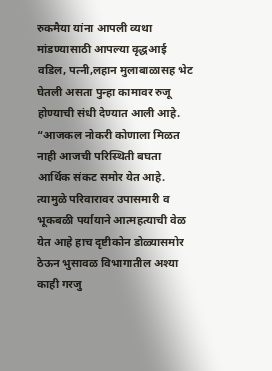रुकमैया यांना आपली व्यथा मांडण्यासाठी आपल्या वृद्धआई वडिल, पत्नी,लहान मुलाबाळासह भेट घेतली असता पुन्हा कामावर रुजू होण्याची संधी देण्यात आली आहे.
“आजकल नोकरी कोणाला मिळत नाही आजची परिस्थिती बघता आर्थिक संकट समोर येत आहे. त्यामुळे परिवारावर उपासमारी व भूकबळी पर्यायाने आत्महत्याची वेळ येत आहे हाच दृष्टीकोन डोळ्यासमोर ठेऊन भुसावळ विभागातील अश्या काही गरजु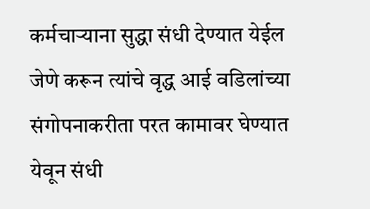कर्मचाऱ्याना सुद्धा संधी देण्यात येईल जेणे करून त्यांचे वृद्ध आई वडिलांच्या संगोपनाकरीता परत कामावर घेण्यात येवून संधी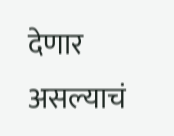देणार असल्याचं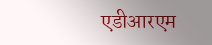एडीआरएम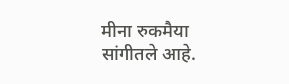मीना रुकमैया
सांगीतले आहे.